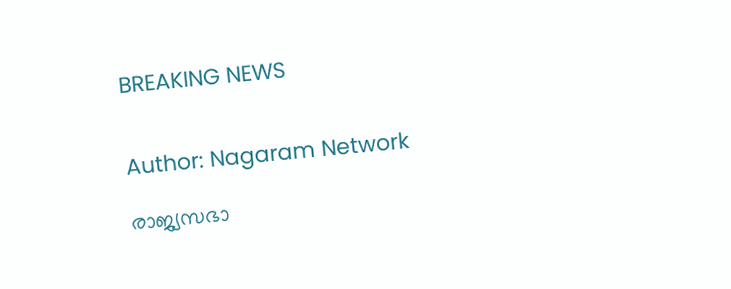BREAKING NEWS


Author: Nagaram Network

രാജ്യസഭാ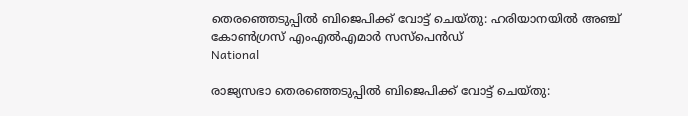തെരഞ്ഞെടുപ്പിൽ ബിജെപിക്ക് വോട്ട് ചെയ്തു: ഹരിയാനയിൽ അഞ്ച് കോൺഗ്രസ് എംഎൽഎമാർ സസ്പെൻഡ്
National

രാജ്യസഭാ തെരഞ്ഞെടുപ്പിൽ ബിജെപിക്ക് വോട്ട് ചെയ്തു: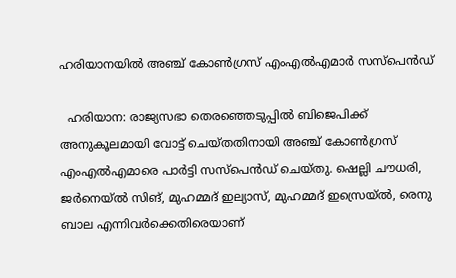ഹരിയാനയിൽ അഞ്ച് കോൺഗ്രസ് എംഎൽഎമാർ സസ്പെൻഡ്

  ഹരിയാന: രാജ്യസഭാ തെരഞ്ഞെടുപ്പിൽ ബിജെപിക്ക് അനുകൂലമായി വോട്ട് ചെയ്തതിനായി അഞ്ച് കോൺഗ്രസ് എംഎൽഎമാരെ പാർട്ടി സസ്പെൻഡ് ചെയ്തു. ഷെല്ലി ചൗധരി, ജർനെയ്ൽ സിങ്, മുഹമ്മദ് ഇല്യാസ്, മുഹമ്മദ് ഇസ്രെയ്ൽ, രെനു ബാല എന്നിവർക്കെതിരെയാണ്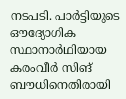നടപടി. പാർട്ടിയുടെ ഔദ്യോഗിക സ്ഥാനാർഥിയായ കരംവീർ സിങ് ബൗധിനെതിരായി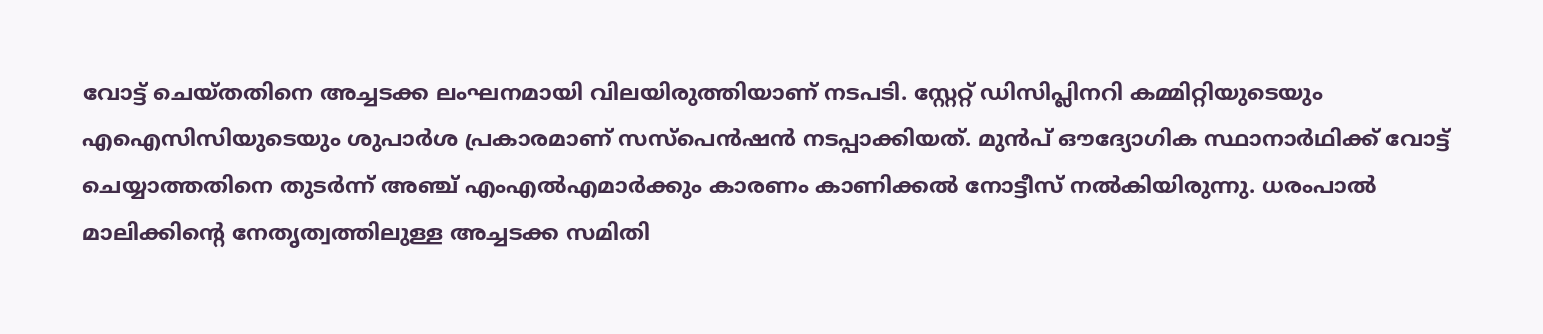വോട്ട് ചെയ്തതിനെ അച്ചടക്ക ലംഘനമായി വിലയിരുത്തിയാണ് നടപടി. സ്റ്റേറ്റ് ഡിസിപ്ലിനറി കമ്മിറ്റിയുടെയും എഐസിസിയുടെയും ശുപാർശ പ്രകാരമാണ് സസ്പെൻഷൻ നടപ്പാക്കിയത്. മുൻപ് ഔദ്യോഗിക സ്ഥാനാർഥിക്ക് വോട്ട് ചെയ്യാത്തതിനെ തുടർന്ന് അഞ്ച് എംഎൽഎമാർക്കും കാരണം കാണിക്കൽ നോട്ടീസ് നൽകിയിരുന്നു. ധരംപാൽ മാലിക്കിന്റെ നേതൃത്വത്തിലുള്ള അച്ചടക്ക സമിതി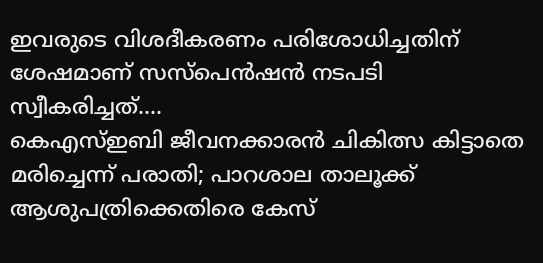ഇവരുടെ വിശദീകരണം പരിശോധിച്ചതിന് ശേഷമാണ് സസ്പെൻഷൻ നടപടി സ്വീകരിച്ചത്....
കെഎസ്ഇബി ജീവനക്കാരന്‍ ചികിത്സ കിട്ടാതെ മരിച്ചെന്ന് പരാതി; പാറശാല താലൂക്ക് ആശുപത്രിക്കെതിരെ കേസ്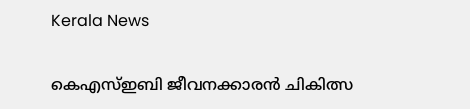Kerala News

കെഎസ്ഇബി ജീവനക്കാരന്‍ ചികിത്സ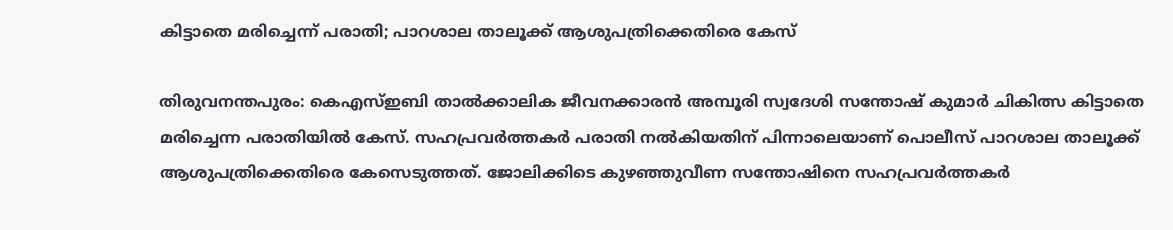കിട്ടാതെ മരിച്ചെന്ന് പരാതി; പാറശാല താലൂക്ക് ആശുപത്രിക്കെതിരെ കേസ്

തിരുവനന്തപുരം: കെഎസ്ഇബി താല്‍ക്കാലിക ജീവനക്കാരന്‍ അമ്പൂരി സ്വദേശി സന്തോഷ് കുമാർ ചികിത്സ കിട്ടാതെ മരിച്ചെന്ന പരാതിയിൽ കേസ്. സഹപ്രവർത്തകർ പരാതി നൽകിയതിന് പിന്നാലെയാണ് പൊലീസ് പാറശാല താലൂക്ക് ആശുപത്രിക്കെതിരെ കേസെടുത്തത്. ജോലിക്കിടെ കുഴഞ്ഞുവീണ സന്തോഷിനെ സഹപ്രവര്‍ത്തകർ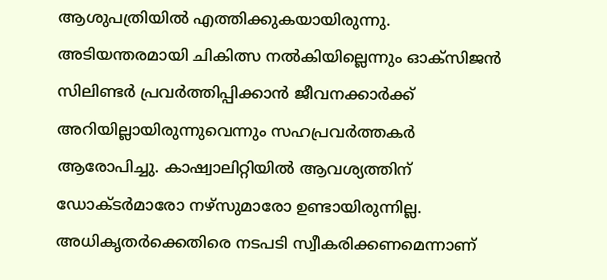ആശുപത്രിയില്‍ എത്തിക്കുകയായിരുന്നു. അടിയന്തരമായി ചികിത്സ നല്‍കിയില്ലെന്നും ഓക്‌സിജൻ സിലിണ്ടർ പ്രവർത്തിപ്പിക്കാൻ ജീവനക്കാർക്ക് അറിയില്ലായിരുന്നുവെന്നും സഹപ്രവർത്തകർ ആരോപിച്ചു. കാഷ്വാലിറ്റിയില്‍ ആവശ്യത്തിന് ഡോക്ടര്‍മാരോ നഴ്‌സുമാരോ ഉണ്ടായിരുന്നില്ല. അധികൃതർക്കെതിരെ നടപടി സ്വീകരിക്കണമെന്നാണ്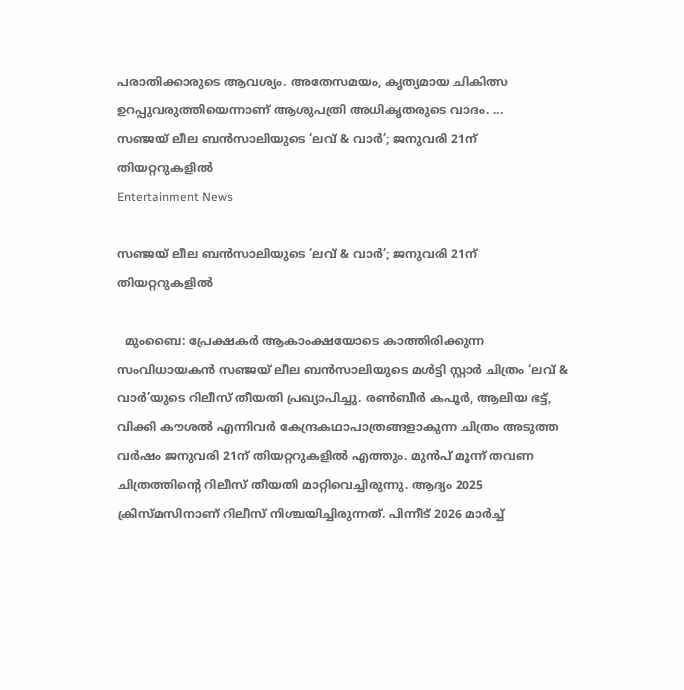പരാതിക്കാരുടെ ആവശ്യം. അതേസമയം, കൃത്യമായ ചികിത്സ ഉറപ്പുവരുത്തിയെന്നാണ് ആശുപത്രി അധികൃതരുടെ വാദം. ...
സഞ്ജയ് ലീല ബൻസാലിയുടെ ‘ലവ് & വാർ’; ജനുവരി 21ന് തിയറ്ററുകളിൽ
Entertainment News

സഞ്ജയ് ലീല ബൻസാലിയുടെ ‘ലവ് & വാർ’; ജനുവരി 21ന് തിയറ്ററുകളിൽ

  മുംബൈ: പ്രേക്ഷകർ ആകാംക്ഷയോടെ കാത്തിരിക്കുന്ന സംവിധായകൻ സഞ്ജയ് ലീല ബൻസാലിയുടെ മൾട്ടി സ്റ്റാർ ചിത്രം ‘ലവ് & വാർ’യുടെ റിലീസ് തീയതി പ്രഖ്യാപിച്ചു. രൺബീർ കപൂർ, ആലിയ ഭട്ട്, വിക്കി കൗശൽ എന്നിവർ കേന്ദ്രകഥാപാത്രങ്ങളാകുന്ന ചിത്രം അടുത്ത വർഷം ജനുവരി 21ന് തിയറ്ററുകളിൽ എത്തും. മുൻപ് മൂന്ന് തവണ ചിത്രത്തിന്റെ റിലീസ് തീയതി മാറ്റിവെച്ചിരുന്നു. ആദ്യം 2025 ക്രിസ്മസിനാണ് റിലീസ് നിശ്ചയിച്ചിരുന്നത്. പിന്നീട് 2026 മാർച്ച്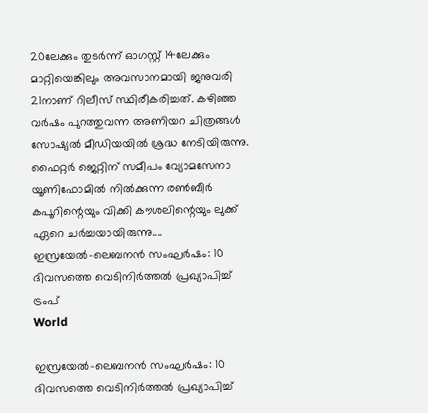20ലേക്കും തുടർന്ന് ഓഗസ്റ്റ് 14ലേക്കും മാറ്റിയെങ്കിലും അവസാനമായി ജനുവരി 21നാണ് റിലീസ് സ്ഥിരീകരിച്ചത്. കഴിഞ്ഞ വർഷം പുറത്തുവന്ന അണിയറ ചിത്രങ്ങൾ സോഷ്യൽ മീഡിയയിൽ ശ്രദ്ധ നേടിയിരുന്നു. ഫൈറ്റർ ജെറ്റിന് സമീപം വ്യോമസേനാ യൂണിഫോമിൽ നിൽക്കുന്ന രൺബീർ കപൂറിന്റെയും വിക്കി കൗശലിന്റെയും ലുക്ക് ഏറെ ചർച്ചയായിരുന്നു....
ഇസ്രയേൽ–ലെബനൻ സംഘർഷം: 10 ദിവസത്തെ വെടിനിർത്തൽ പ്രഖ്യാപിച്ച് ട്രംപ്
World

ഇസ്രയേൽ–ലെബനൻ സംഘർഷം: 10 ദിവസത്തെ വെടിനിർത്തൽ പ്രഖ്യാപിച്ച്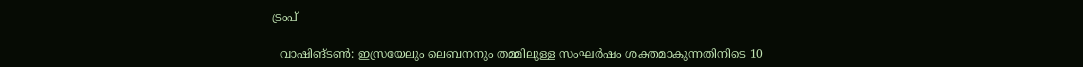ട്രംപ്

  വാഷിങ്ടൺ: ഇസ്രയേലും ലെബനനും തമ്മിലുള്ള സംഘർഷം ശക്തമാകുന്നതിനിടെ 10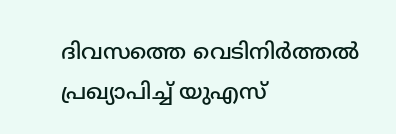ദിവസത്തെ വെടിനിർത്തൽ പ്രഖ്യാപിച്ച് യുഎസ്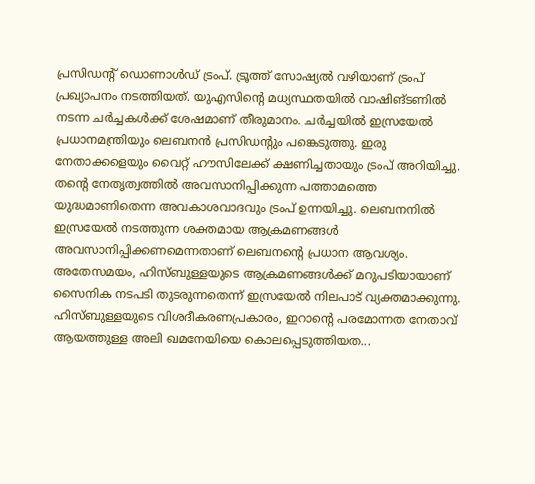പ്രസിഡന്റ് ഡൊണാൾഡ് ട്രംപ്. ട്രൂത്ത് സോഷ്യൽ വഴിയാണ് ട്രംപ് പ്രഖ്യാപനം നടത്തിയത്. യുഎസിന്റെ മധ്യസ്ഥതയിൽ വാഷിങ്ടണിൽ നടന്ന ചർച്ചകൾക്ക് ശേഷമാണ് തീരുമാനം. ചർച്ചയിൽ ഇസ്രയേൽ പ്രധാനമന്ത്രിയും ലെബനൻ പ്രസിഡന്റും പങ്കെടുത്തു. ഇരു നേതാക്കളെയും വൈറ്റ് ഹൗസിലേക്ക് ക്ഷണിച്ചതായും ട്രംപ് അറിയിച്ചു. തന്റെ നേതൃത്വത്തിൽ അവസാനിപ്പിക്കുന്ന പത്താമത്തെ യുദ്ധമാണിതെന്ന അവകാശവാദവും ട്രംപ് ഉന്നയിച്ചു. ലെബനനിൽ ഇസ്രയേൽ നടത്തുന്ന ശക്തമായ ആക്രമണങ്ങൾ അവസാനിപ്പിക്കണമെന്നതാണ് ലെബനന്റെ പ്രധാന ആവശ്യം. അതേസമയം, ഹിസ്ബുള്ളയുടെ ആക്രമണങ്ങൾക്ക് മറുപടിയായാണ് സൈനിക നടപടി തുടരുന്നതെന്ന് ഇസ്രയേൽ നിലപാട് വ്യക്തമാക്കുന്നു. ഹിസ്ബുള്ളയുടെ വിശദീകരണപ്രകാരം, ഇറാന്റെ പരമോന്നത നേതാവ് ആയത്തുള്ള അലി ഖമനേയിയെ കൊലപ്പെടുത്തിയത...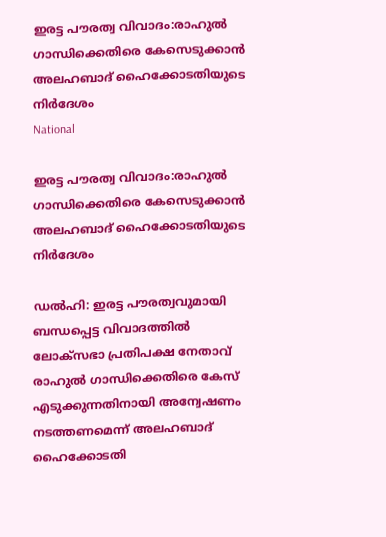ഇരട്ട പൗരത്വ വിവാദം:രാഹുല്‍ ഗാന്ധിക്കെതിരെ കേസെടുക്കാൻ അലഹബാദ് ഹൈക്കോടതിയുടെ നിര്‍ദേശം
National

ഇരട്ട പൗരത്വ വിവാദം:രാഹുല്‍ ഗാന്ധിക്കെതിരെ കേസെടുക്കാൻ അലഹബാദ് ഹൈക്കോടതിയുടെ നിര്‍ദേശം

ഡൽഹി: ഇരട്ട പൗരത്വവുമായി ബന്ധപ്പെട്ട വിവാദത്തിൽ ലോക്സഭാ പ്രതിപക്ഷ നേതാവ് രാഹുൽ ഗാന്ധിക്കെതിരെ കേസ് എടുക്കുന്നതിനായി അന്വേഷണം നടത്തണമെന്ന് അലഹബാദ് ഹൈക്കോടതി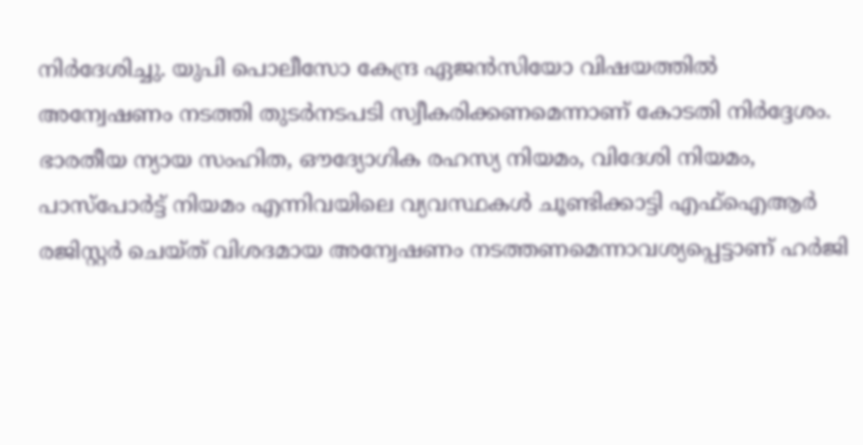നിർദേശിച്ചു. യുപി പൊലീസോ കേന്ദ്ര ഏജൻസിയോ വിഷയത്തിൽ അന്വേഷണം നടത്തി തുടർനടപടി സ്വീകരിക്കണമെന്നാണ് കോടതി നിർദ്ദേശം. ഭാരതീയ ന്യായ സംഹിത, ഔദ്യോഗിക രഹസ്യ നിയമം, വിദേശി നിയമം, പാസ്‌പോർട്ട് നിയമം എന്നിവയിലെ വ്യവസ്ഥകൾ ചൂണ്ടിക്കാട്ടി എഫ്‌ഐആർ രജിസ്റ്റർ ചെയ്ത് വിശദമായ അന്വേഷണം നടത്തണമെന്നാവശ്യപ്പെട്ടാണ് ഹർജി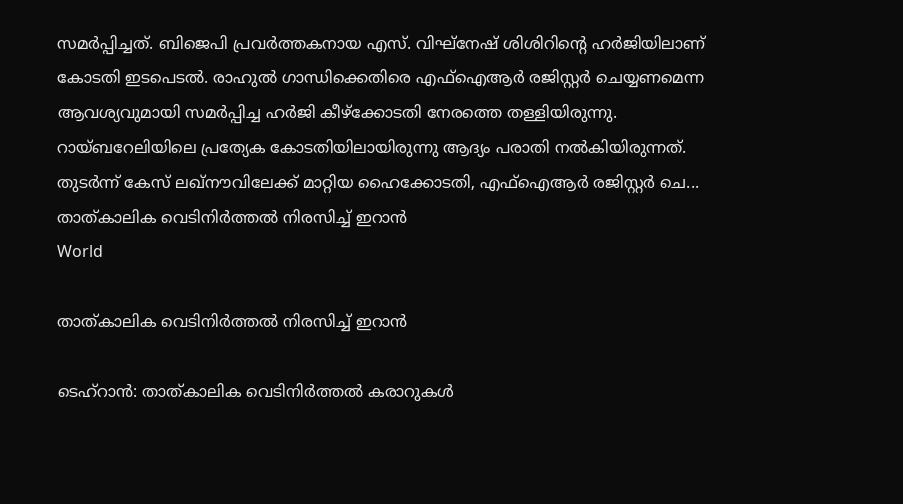സമർപ്പിച്ചത്. ബിജെപി പ്രവർത്തകനായ എസ്. വിഘ്‌നേഷ് ശിശിറിന്റെ ഹർജിയിലാണ് കോടതി ഇടപെടൽ. രാഹുൽ ഗാന്ധിക്കെതിരെ എഫ്‌ഐആർ രജിസ്റ്റർ ചെയ്യണമെന്ന ആവശ്യവുമായി സമർപ്പിച്ച ഹർജി കീഴ്‌ക്കോടതി നേരത്തെ തള്ളിയിരുന്നു. റായ്ബറേലിയിലെ പ്രത്യേക കോടതിയിലായിരുന്നു ആദ്യം പരാതി നൽകിയിരുന്നത്. തുടർന്ന് കേസ് ലഖ്‌നൗവിലേക്ക് മാറ്റിയ ഹൈക്കോടതി, എഫ്‌ഐആർ രജിസ്റ്റർ ചെ...
താത്കാലിക വെടിനിര്‍ത്തല്‍ നിരസിച്ച് ഇറാന്‍
World

താത്കാലിക വെടിനിര്‍ത്തല്‍ നിരസിച്ച് ഇറാന്‍

ടെഹ്റാന്‍: താത്കാലിക വെടിനിര്‍ത്തല്‍ കരാറുകള്‍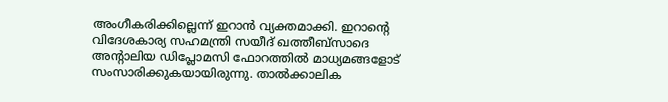അംഗീകരിക്കില്ലെന്ന് ഇറാന്‍ വ്യക്തമാക്കി. ഇറാന്റെ വിദേശകാര്യ സഹമന്ത്രി സയീദ് ഖത്തീബ്‌സാദെ അൻ്റാലിയ ഡിപ്ലോമസി ഫോറത്തില്‍ മാധ്യമങ്ങളോട് സംസാരിക്കുകയായിരുന്നു. താല്‍ക്കാലിക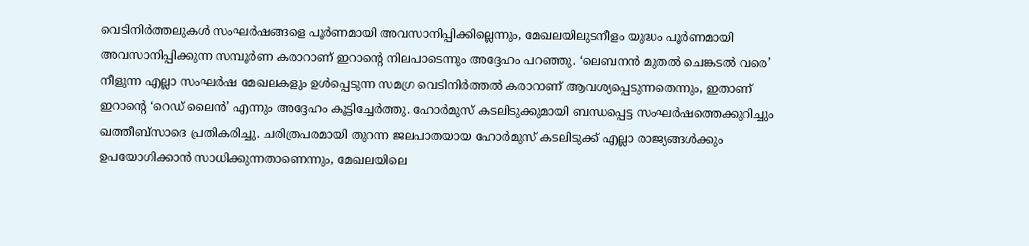വെടിനിര്‍ത്തലുകള്‍ സംഘര്‍ഷങ്ങളെ പൂര്‍ണമായി അവസാനിപ്പിക്കില്ലെന്നും, മേഖലയിലുടനീളം യുദ്ധം പൂര്‍ണമായി അവസാനിപ്പിക്കുന്ന സമ്പൂര്‍ണ കരാറാണ് ഇറാന്റെ നിലപാടെന്നും അദ്ദേഹം പറഞ്ഞു. ‘ലെബനന്‍ മുതല്‍ ചെങ്കടല്‍ വരെ’ നീളുന്ന എല്ലാ സംഘര്‍ഷ മേഖലകളും ഉള്‍പ്പെടുന്ന സമഗ്ര വെടിനിര്‍ത്തല്‍ കരാറാണ് ആവശ്യപ്പെടുന്നതെന്നും, ഇതാണ് ഇറാന്റെ ‘റെഡ് ലൈന്‍’ എന്നും അദ്ദേഹം കൂട്ടിച്ചേര്‍ത്തു. ഹോര്‍മുസ് കടലിടുക്കുമായി ബന്ധപ്പെട്ട സംഘര്‍ഷത്തെക്കുറിച്ചും ഖത്തീബ്‌സാദെ പ്രതികരിച്ചു. ചരിത്രപരമായി തുറന്ന ജലപാതയായ ഹോര്‍മുസ് കടലിടുക്ക് എല്ലാ രാജ്യങ്ങള്‍ക്കും ഉപയോഗിക്കാന്‍ സാധിക്കുന്നതാണെന്നും, മേഖലയിലെ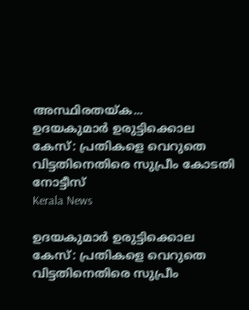അസ്ഥിരതയ്ക...
ഉദയകുമാർ ഉരുട്ടിക്കൊല കേസ്: പ്രതികളെ വെറുതെ വിട്ടതിനെതിരെ സുപ്രീം കോടതി നോട്ടീസ്
Kerala News

ഉദയകുമാർ ഉരുട്ടിക്കൊല കേസ്: പ്രതികളെ വെറുതെ വിട്ടതിനെതിരെ സുപ്രീം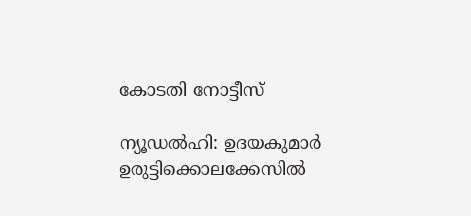കോടതി നോട്ടീസ്

ന്യൂഡൽഹി: ഉദയകുമാർ ഉരുട്ടിക്കൊലക്കേസിൽ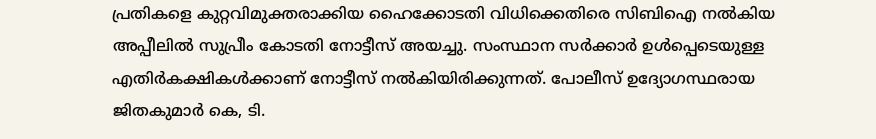പ്രതികളെ കുറ്റവിമുക്തരാക്കിയ ഹൈക്കോടതി വിധിക്കെതിരെ സിബിഐ നൽകിയ അപ്പീലിൽ സുപ്രീം കോടതി നോട്ടീസ് അയച്ചു. സംസ്ഥാന സർക്കാർ ഉൾപ്പെടെയുള്ള എതിര്‍കക്ഷികൾക്കാണ് നോട്ടീസ് നൽകിയിരിക്കുന്നത്. പോലീസ് ഉദ്യോഗസ്ഥരായ ജിതകുമാർ കെ, ടി.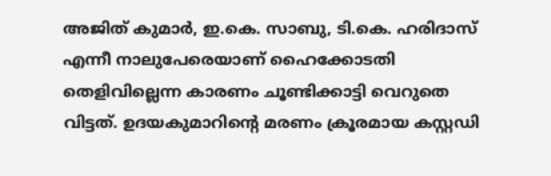അജിത് കുമാർ, ഇ.കെ. സാബു, ടി.കെ. ഹരിദാസ് എന്നീ നാലുപേരെയാണ് ഹൈക്കോടതി തെളിവില്ലെന്ന കാരണം ചൂണ്ടിക്കാട്ടി വെറുതെ വിട്ടത്. ഉദയകുമാറിന്റെ മരണം ക്രൂരമായ കസ്റ്റഡി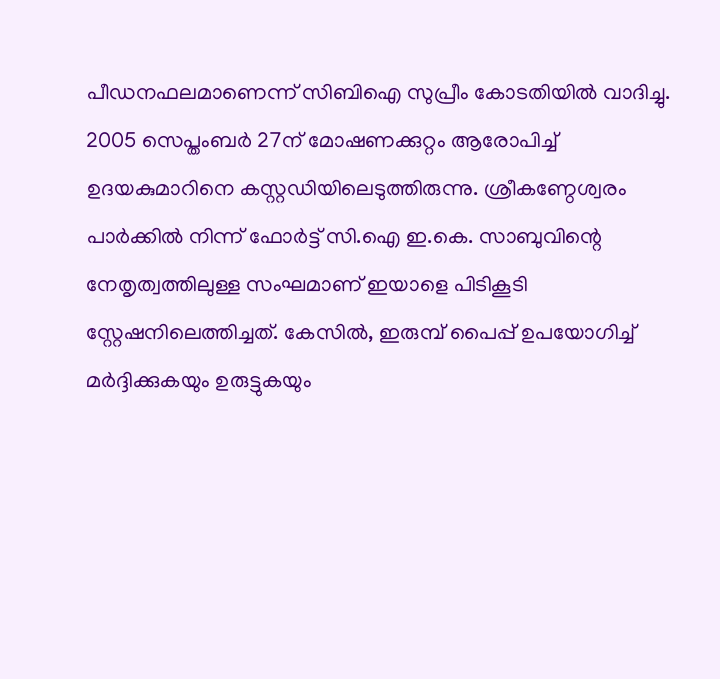പീഡനഫലമാണെന്ന് സിബിഐ സുപ്രീം കോടതിയിൽ വാദിച്ചു. 2005 സെപ്തംബർ 27ന് മോഷണക്കുറ്റം ആരോപിച്ച് ഉദയകുമാറിനെ കസ്റ്റഡിയിലെടുത്തിരുന്നു. ശ്രീകണ്ഠേശ്വരം പാർക്കിൽ നിന്ന് ഫോർട്ട് സി.ഐ ഇ.കെ. സാബുവിന്റെ നേതൃത്വത്തിലുള്ള സംഘമാണ് ഇയാളെ പിടികൂടി സ്റ്റേഷനിലെത്തിച്ചത്. കേസിൽ, ഇരുമ്പ് പൈപ്പ് ഉപയോഗിച്ച് മർദ്ദിക്കുകയും ഉരുട്ടുകയും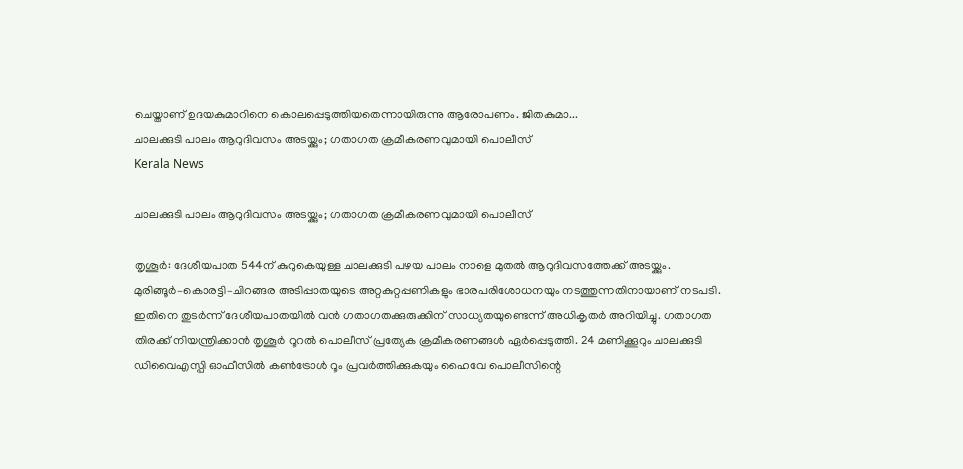ചെയ്താണ് ഉദയകുമാറിനെ കൊലപ്പെടുത്തിയതെന്നായിരുന്നു ആരോപണം. ജിതകുമാ...
ചാലക്കുടി പാലം ആറുദിവസം അടയ്ക്കും; ഗതാഗത ക്രമീകരണവുമായി പൊലീസ്
Kerala News

ചാലക്കുടി പാലം ആറുദിവസം അടയ്ക്കും; ഗതാഗത ക്രമീകരണവുമായി പൊലീസ്

തൃശൂർ: ദേശീയപാത 544ന് കുറുകെയുള്ള ചാലക്കുടി പഴയ പാലം നാളെ മുതൽ ആറുദിവസത്തേക്ക് അടയ്ക്കും. മുരിങ്ങൂർ–കൊരട്ടി–ചിറങ്ങര അടിപ്പാതയുടെ അറ്റകുറ്റപ്പണികളും ഭാരപരിശോധനയും നടത്തുന്നതിനായാണ് നടപടി. ഇതിനെ തുടർന്ന് ദേശീയപാതയിൽ വൻ ഗതാഗതക്കുരുക്കിന് സാധ്യതയുണ്ടെന്ന് അധികൃതർ അറിയിച്ചു. ഗതാഗത തിരക്ക് നിയന്ത്രിക്കാൻ തൃശൂർ റൂറൽ പൊലീസ് പ്രത്യേക ക്രമീകരണങ്ങൾ ഏർപ്പെടുത്തി. 24 മണിക്കൂറും ചാലക്കുടി ഡിവൈഎസ്പി ഓഫീസിൽ കൺട്രോൾ റൂം പ്രവർത്തിക്കുകയും ഹൈവേ പൊലീസിന്റെ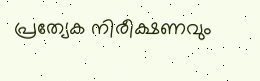പ്രത്യേക നിരീക്ഷണവും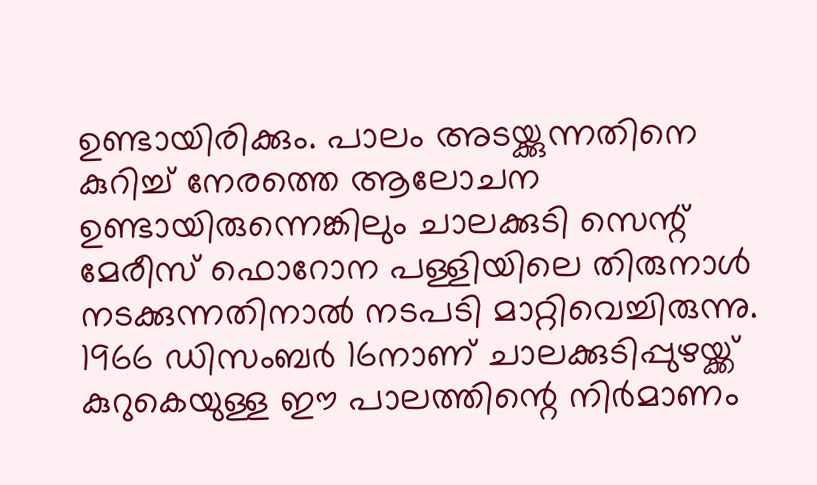ഉണ്ടായിരിക്കും. പാലം അടയ്ക്കുന്നതിനെ കുറിച്ച് നേരത്തെ ആലോചന ഉണ്ടായിരുന്നെങ്കിലും ചാലക്കുടി സെന്റ് മേരീസ് ഫൊറോന പള്ളിയിലെ തിരുനാൾ നടക്കുന്നതിനാൽ നടപടി മാറ്റിവെച്ചിരുന്നു. 1966 ഡിസംബർ 16നാണ് ചാലക്കുടിപ്പുഴയ്ക്ക് കുറുകെയുള്ള ഈ പാലത്തിന്റെ നിർമാണം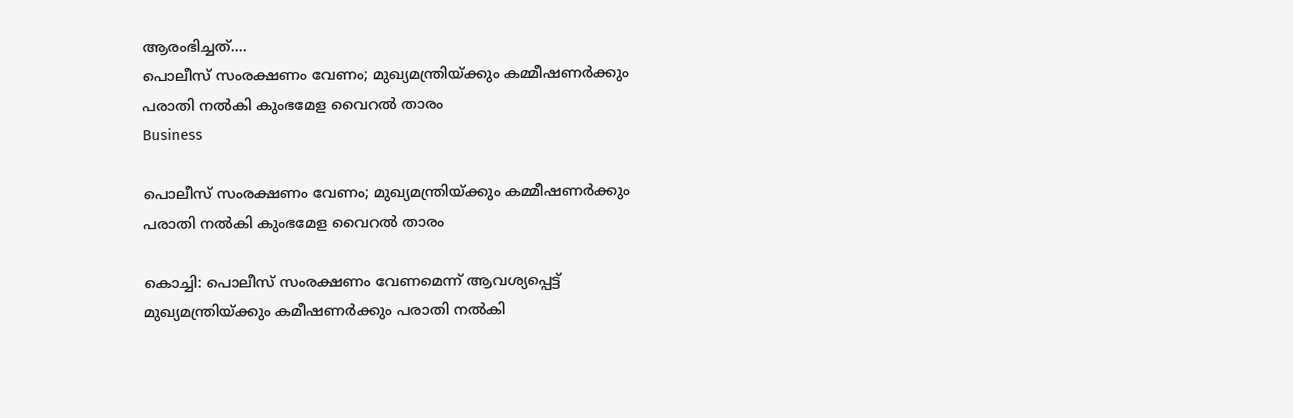ആരംഭിച്ചത്....
പൊലീസ് സംരക്ഷണം വേണം; മുഖ്യമന്ത്രിയ്ക്കും കമ്മീഷണർക്കും പരാതി നൽകി കുംഭമേള വൈറല്‍ താരം
Business

പൊലീസ് സംരക്ഷണം വേണം; മുഖ്യമന്ത്രിയ്ക്കും കമ്മീഷണർക്കും പരാതി നൽകി കുംഭമേള വൈറല്‍ താരം

കൊച്ചി: പൊലീസ് സംരക്ഷണം വേണമെന്ന് ആവശ്യപ്പെട്ട് മുഖ്യമന്ത്രിയ്ക്കും കമീഷണർക്കും പരാതി നൽകി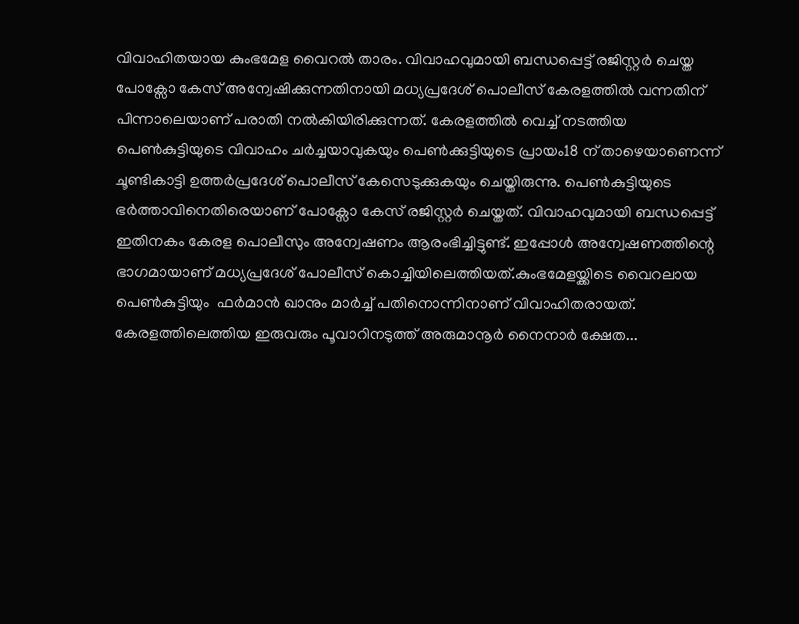വിവാഹിതയായ കുംഭമേള വൈറല്‍ താരം. വിവാഹവുമായി ബന്ധപ്പെട്ട് രജിസ്റ്റർ ചെയ്ത പോക്സോ കേസ് അന്വേഷിക്കുന്നതിനായി മധ്യപ്രദേശ് പൊലീസ് കേരളത്തിൽ വന്നതിന് പിന്നാലെയാണ് പരാതി നൽകിയിരിക്കുന്നത്. കേരളത്തിൽ വെച്ച് നടത്തിയ പെണ്‍കുട്ടിയുടെ വിവാഹം ചർച്ചയാവുകയും പെൺക്കുട്ടിയുടെ പ്രായം18 ന് താഴെയാണെന്ന് ചൂണ്ടികാട്ടി ഉത്തർപ്രദേശ് പൊലീസ് കേസെടുക്കുകയും ചെയ്തിരുന്നു. പെൺകുട്ടിയുടെ ഭർത്താവിനെതിരെയാണ് പോക്സോ കേസ് രജിസ്റ്റർ ചെയ്തത്. വിവാഹവുമായി ബന്ധപ്പെട്ട് ഇതിനകം കേരള പൊലീസും അന്വേഷണം ആരംഭിച്ചിട്ടുണ്ട്. ഇപ്പോൾ അന്വേഷണത്തിന്റെ ഭാഗമായാണ് മധ്യപ്രദേശ് പോലീസ് കൊച്ചിയിലെത്തിയത്.കുംഭമേളയ്ക്കിടെ വൈറലായ പെൺകുട്ടിയും  ഫർമാൻ ഖാനും മാർച്ച് പതിനൊന്നിനാണ് വിവാഹിതരായത്. കേരളത്തിലെത്തിയ ഇരുവരും പൂവാറിനടുത്ത് അരുമാനൂര്‍ നൈനാര്‍ ക്ഷേത...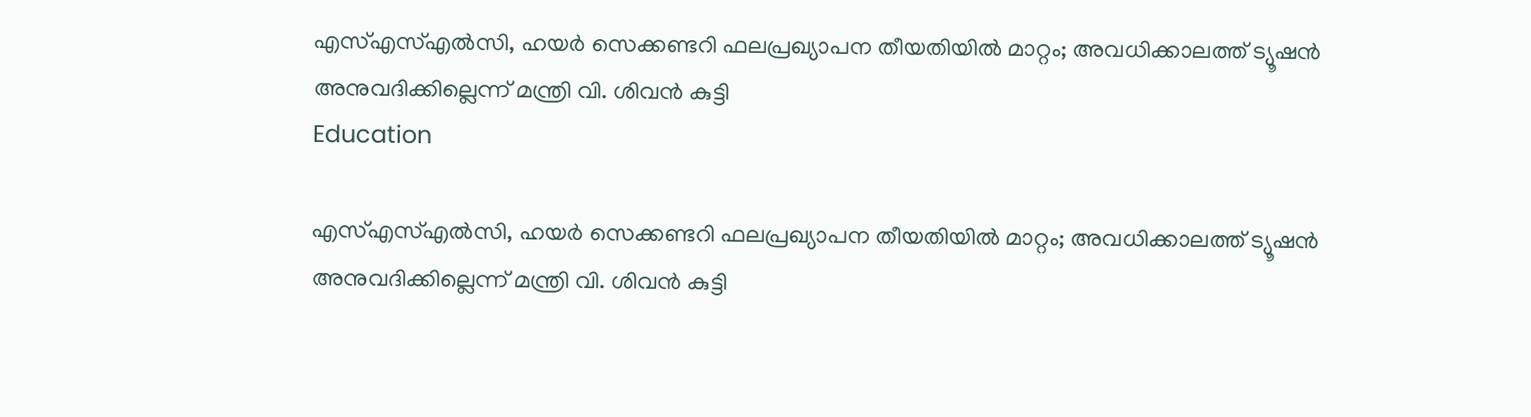എസ്എസ്എൽസി, ഹയർ സെക്കണ്ടറി ഫലപ്രഖ്യാപന തീയതിയിൽ മാറ്റം; അവധിക്കാലത്ത് ട്യൂഷൻ അനുവദിക്കില്ലെന്ന് മന്ത്രി വി. ശിവൻ കുട്ടി
Education

എസ്എസ്എൽസി, ഹയർ സെക്കണ്ടറി ഫലപ്രഖ്യാപന തീയതിയിൽ മാറ്റം; അവധിക്കാലത്ത് ട്യൂഷൻ അനുവദിക്കില്ലെന്ന് മന്ത്രി വി. ശിവൻ കുട്ടി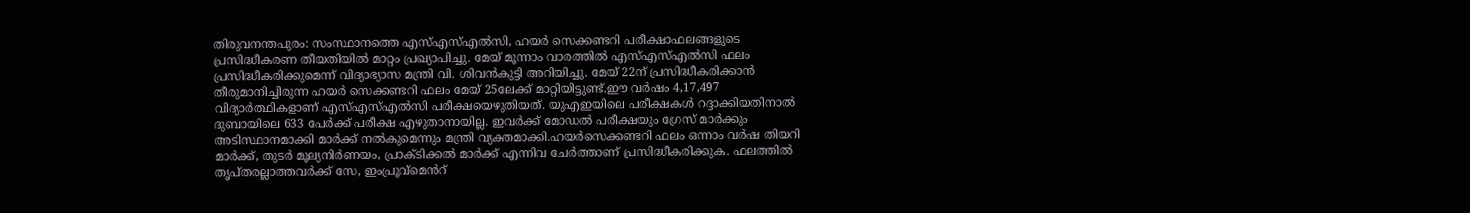തിരുവനന്തപുരം: സംസ്ഥാനത്തെ എസ്എസ്എൽസി, ഹയർ സെക്കണ്ടറി പരീക്ഷാഫലങ്ങളുടെ പ്രസിദ്ധീകരണ തീയതിയിൽ മാറ്റം പ്രഖ്യാപിച്ചു. മേയ് മൂന്നാം വാരത്തിൽ എസ്എസ്എൽസി ഫലം പ്രസിദ്ധീകരിക്കുമെന്ന് വിദ്യാഭ്യാസ മന്ത്രി വി. ശിവൻകുട്ടി അറിയിച്ചു. മേയ് 22ന് പ്രസിദ്ധീകരിക്കാൻ തീരുമാനിച്ചിരുന്ന ഹയർ സെക്കണ്ടറി ഫലം മേയ് 25ലേക്ക് മാറ്റിയിട്ടുണ്ട്.ഈ വർഷം 4,17,497 വിദ്യാർത്ഥികളാണ് എസ്എസ്എൽസി പരീക്ഷയെഴുതിയത്. യുഎഇയിലെ പരീക്ഷകൾ റദ്ദാക്കിയതിനാൽ ദുബായിലെ 633 പേർക്ക് പരീക്ഷ എഴുതാനായില്ല. ഇവർക്ക് മോഡൽ പരീക്ഷയും ഗ്രേസ് മാർക്കും അടിസ്ഥാനമാക്കി മാർക്ക് നൽകുമെന്നും മന്ത്രി വ്യക്തമാക്കി.ഹയർസെക്കണ്ടറി ഫലം ഒന്നാം വർഷ തിയറി മാർക്ക്, തുടർ മൂല്യനിർണയം, പ്രാക്ടിക്കൽ മാർക്ക് എന്നിവ ചേർത്താണ് പ്രസിദ്ധീകരിക്കുക. ഫലത്തിൽ തൃപ്തരല്ലാത്തവർക്ക് സേ, ഇംപ്രൂവ്മെൻറ്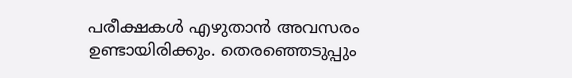പരീക്ഷകൾ എഴുതാൻ അവസരം ഉണ്ടായിരിക്കും. തെരഞ്ഞെടുപ്പും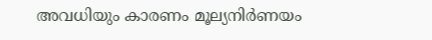അവധിയും കാരണം മൂല്യനിർണയം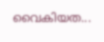വൈകിയത...